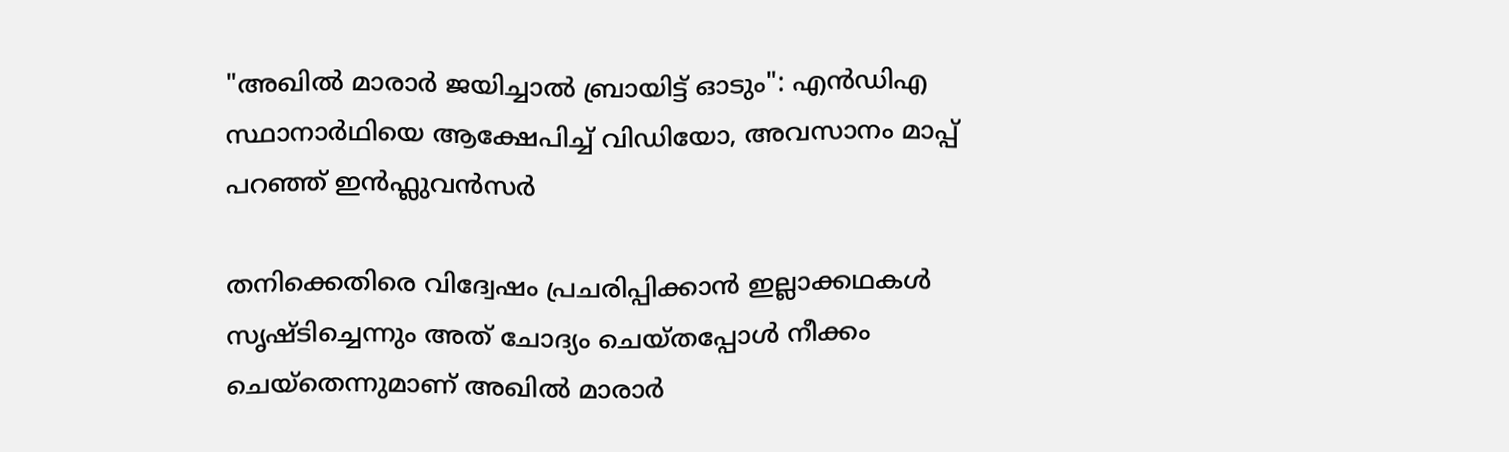"അഖിൽ മാരാർ ജയിച്ചാൽ ബ്രായിട്ട് ഓടും": എൻഡിഎ സ്ഥാനാർഥിയെ ആക്ഷേപിച്ച് വിഡിയോ, അവസാനം മാപ്പ് പറഞ്ഞ് ഇൻഫ്ലുവൻസർ

തനിക്കെതിരെ വിദ്വേഷം പ്രചരിപ്പിക്കാൻ ഇല്ലാക്കഥകൾ സൃഷ്ടിച്ചെന്നും അത് ചോദ്യം ചെയ്തപ്പോൾ നീക്കം ചെയ്തെന്നുമാണ് അഖിൽ മാരാർ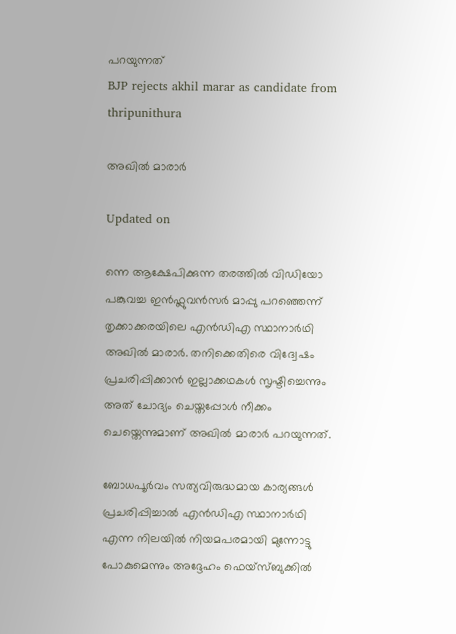പറയുന്നത്
BJP rejects akhil marar as candidate from thripunithura

അഖിൽ മാരാർ

Updated on

ന്നെ ആക്ഷേപിക്കുന്ന തരത്തിൽ വിഡിയോ പങ്കുവച്ച ഇൻഫ്ലുവൻസർ മാപ്പു പറഞ്ഞെന്ന് തൃക്കാക്കരയിലെ എൻഡിഎ സ്ഥാനാർഥി അഖിൽ മാരാർ. തനിക്കെതിരെ വിദ്വേഷം പ്രചരിപ്പിക്കാൻ ഇല്ലാക്കഥകൾ സൃഷ്ടിച്ചെന്നും അത് ചോദ്യം ചെയ്തപ്പോൾ നീക്കം ചെയ്തെന്നുമാണ് അഖിൽ മാരാർ പറയുന്നത്.

ബോധപൂർവം സത്യവിരുദ്ധമായ കാര്യങ്ങൾ പ്രചരിപ്പിച്ചാൽ എൻഡിഎ സ്ഥാനാർഥി എന്ന നിലയിൽ നിയമപരമായി മുന്നോട്ടു പോകുമെന്നും അദ്ദേഹം ഫെയ്സ്ബുക്കിൽ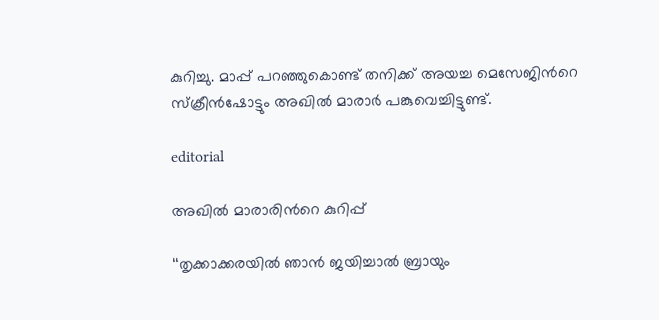കുറിച്ചു. മാപ്പ് പറഞ്ഞുകൊണ്ട് തനിക്ക് അയച്ച മെസേജിന്‍റെ സ്ക്രീൻഷോട്ടും അഖിൽ മാരാർ പങ്കുവെച്ചിട്ടുണ്ട്.

editorial

അഖിൽ മാരാരിന്‍റെ കുറിപ്പ്

‘‘തൃക്കാക്കരയിൽ ഞാൻ ജയിച്ചാൽ ബ്രായും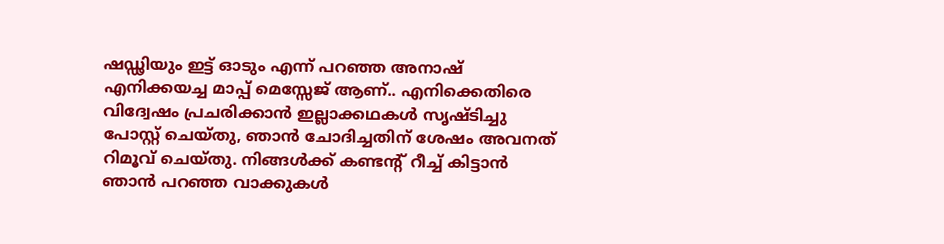ഷഡ്ഢിയും ഇട്ട് ഓടും എന്ന് പറഞ്ഞ അനാഷ് എനിക്കയച്ച മാപ്പ് മെസ്സേജ് ആണ്.. എനിക്കെതിരെ വിദ്വേഷം പ്രചരിക്കാൻ ഇല്ലാക്കഥകൾ സൃഷ്ടിച്ചു പോസ്റ്റ്‌ ചെയ്തു, ഞാൻ ചോദിച്ചതിന് ശേഷം അവനത് റിമൂവ് ചെയ്തു. നിങ്ങൾക്ക് കണ്ടന്റ് റീച്ച് കിട്ടാൻ ഞാൻ പറഞ്ഞ വാക്കുകൾ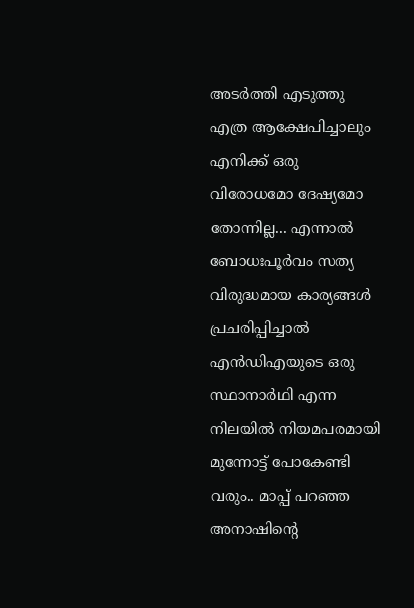അടർത്തി എടുത്തു എത്ര ആക്ഷേപിച്ചാലും എനിക്ക് ഒരു വിരോധമോ ദേഷ്യമോ തോന്നില്ല... എന്നാൽ ബോധഃപൂർവം സത്യ വിരുദ്ധമായ കാര്യങ്ങൾ പ്രചരിപ്പിച്ചാൽ എൻഡിഎയുടെ ഒരു സ്ഥാനാർഥി എന്ന നിലയിൽ നിയമപരമായി മുന്നോട്ട് പോകേണ്ടി വരും.. മാപ്പ് പറഞ്ഞ അനാഷിന്റെ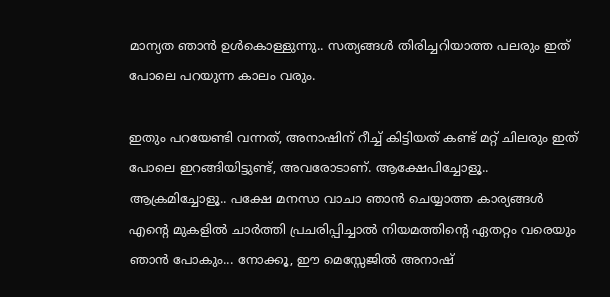മാന്യത ഞാൻ ഉൾകൊള്ളുന്നു.. സത്യങ്ങൾ തിരിച്ചറിയാത്ത പലരും ഇത് പോലെ പറയുന്ന കാലം വരും.

ഇതും പറയേണ്ടി വന്നത്, അനാഷിന് റീച്ച് കിട്ടിയത് കണ്ട് മറ്റ് ചിലരും ഇത് പോലെ ഇറങ്ങിയിട്ടുണ്ട്, അവരോടാണ്. ആക്ഷേപിച്ചോളൂ.. ആക്രമിച്ചോളൂ.. പക്ഷേ മനസാ വാചാ ഞാൻ ചെയ്യാത്ത കാര്യങ്ങൾ എന്റെ മുകളിൽ ചാർത്തി പ്രചരിപ്പിച്ചാൽ നിയമത്തിന്റെ ഏതറ്റം വരെയും ഞാൻ പോകും... നോക്കൂ, ഈ മെസ്സേജിൽ അനാഷ്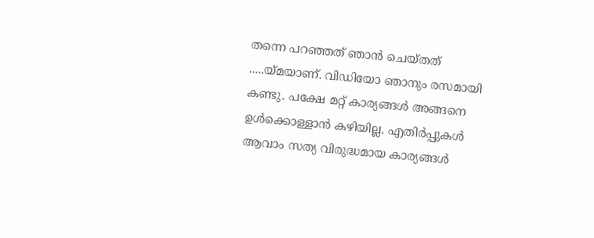തന്നെ പറഞ്ഞത് ഞാൻ ചെയ്തത് .....യ്മയാണ്. വിഡിയോ ഞാനും രസമായി കണ്ടു. പക്ഷേ മറ്റ് കാര്യങ്ങൾ അങ്ങനെ ഉൾക്കൊള്ളാൻ കഴിയില്ല. എതിർപ്പുകൾ ആവാം സത്യ വിരുദ്ധമായ കാര്യങ്ങൾ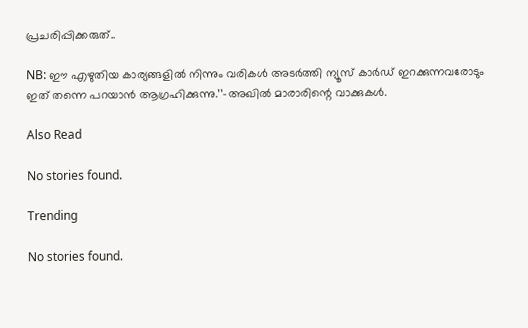പ്രചരിപ്പിക്കരുത്..

NB: ഈ എഴുതിയ കാര്യങ്ങളിൽ നിന്നും വരികൾ അടർത്തി ന്യൂസ്‌ കാർഡ് ഇറക്കുന്നവരോടും ഇത് തന്നെ പറയാൻ ആഗ്രഹിക്കുന്നു.’’–അഖിൽ മാരാരിന്റെ വാക്കുകൾ.

Also Read

No stories found.

Trending

No stories found.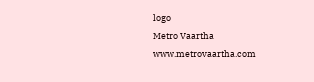logo
Metro Vaartha
www.metrovaartha.com